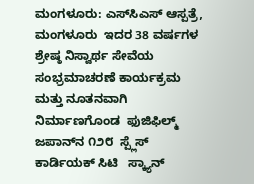ಮಂಗಳೂರು: ಎಸ್‌ಸಿಎಸ್ ಆಸ್ಪತ್ರೆ, ಮಂಗಳೂರು  ಇದರ 38 ವರ್ಷಗಳ  ಶ್ರೇಷ್ಠ ನಿಸ್ವಾರ್ಥ ಸೇವೆಯ ಸಂಭ್ರಮಾಚರಣೆ ಕಾರ್ಯಕ್ರಮ  ಮತ್ತು ನೂತನವಾಗಿ  ನಿರ್ಮಾಣಗೊಂಡ  ಫುಜಿಫಿಲ್ಮ್ ಜಪಾನ್‌ನ ೧೨೮  ಸ್ಪ್ಲೆಸ್ ಕಾರ್ಡಿಯಕ್ ಸಿಟಿ   ಸ್ಕ್ಯಾನ್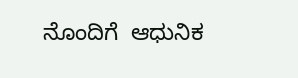ನೊಂದಿಗೆ  ಆಧುನಿಕ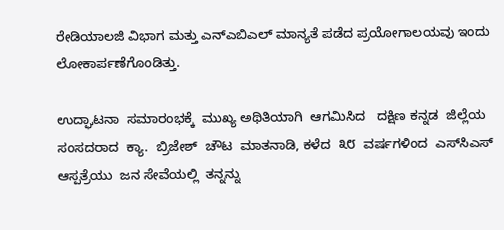ರೇಡಿಯಾಲಜಿ ವಿಭಾಗ ಮತ್ತು ಎನ್‌ಎಬಿಎಲ್ ಮಾನ್ಯತೆ ಪಡೆದ ಪ್ರಯೋಗಾಲಯವು ಇಂದು   ಲೋಕಾರ್ಪಣೆಗೊಂಡಿತ್ತು.

ಉದ್ಘಾಟನಾ  ಸಮಾರಂಭಕ್ಕೆ  ಮುಖ್ಯ ಅಥಿತಿಯಾಗಿ  ಆಗಮಿಸಿದ   ದಕ್ಷಿಣ ಕನ್ನಡ  ಜಿಲ್ಲೆಯ  ಸಂಸದರಾದ  ಕ್ಯಾ.  ಬ್ರಿಜೇಶ್  ಚೌಟ  ಮಾತನಾಡಿ, ಕಳೆದ  ೩೮  ವರ್ಷಗಳಿಂದ  ಎಸ್‌ಸಿಎಸ್ ಆಸ್ಪತ್ರೆಯು  ಜನ ಸೇವೆಯಲ್ಲಿ  ತನ್ನನ್ನು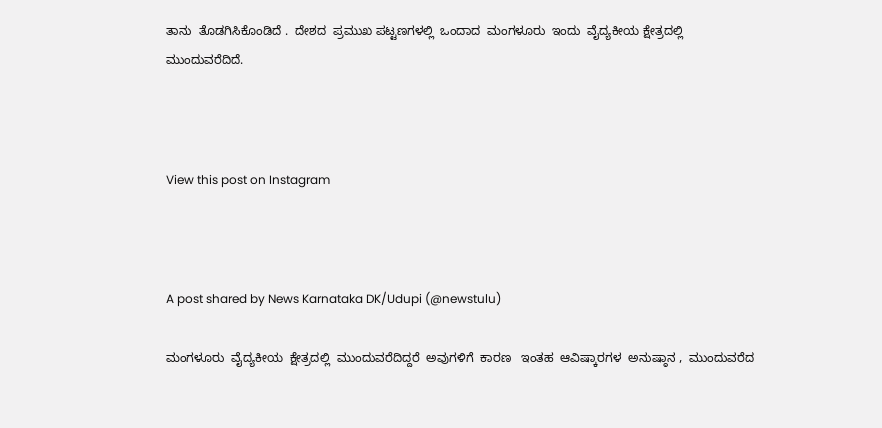ತಾನು  ತೊಡಗಿಸಿಕೊಂಡಿದೆ .  ದೇಶದ  ಪ್ರಮುಖ ಪಟ್ಟಣಗಳಲ್ಲಿ  ಒಂದಾದ  ಮಂಗಳೂರು  ಇಂದು  ವೈದ್ಯಕೀಯ ಕ್ಷೇತ್ರದಲ್ಲಿ  ಮುಂದುವರೆದಿದೆ.



View this post on Instagram



A post shared by News Karnataka DK/Udupi (@newstulu)

ಮಂಗಳೂರು  ವೈದ್ಯಕೀಯ  ಕ್ಷೇತ್ರದಲ್ಲಿ  ಮುಂದುವರೆದಿದ್ದರೆ  ಅವುಗಳಿಗೆ  ಕಾರಣ   ಇಂತಹ  ಆವಿಷ್ಕಾರಗಳ  ಅನುಷ್ಠಾನ ,  ಮುಂದುವರೆದ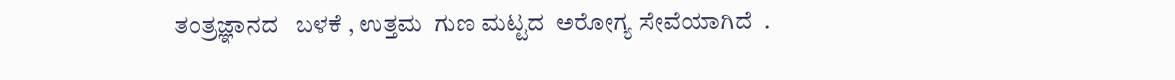ತಂತ್ರಜ್ಞಾನದ   ಬಳಕೆ , ಉತ್ತಮ  ಗುಣ ಮಟ್ಟದ  ಅರೋಗ್ಯ ಸೇವೆಯಾಗಿದೆ  .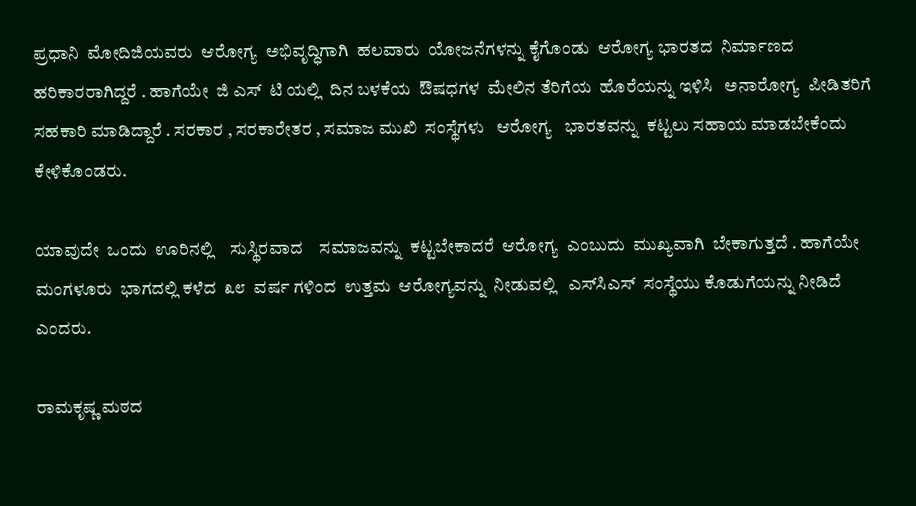ಪ್ರಧಾನಿ  ಮೋದಿಜಿಯವರು  ಆರೋಗ್ಯ  ಅಭಿವೃದ್ಧಿಗಾಗಿ  ಹಲವಾರು  ಯೋಜನೆಗಳನ್ನು ಕೈಗೊಂಡು  ಆರೋಗ್ಯ ಭಾರತದ  ನಿರ್ಮಾಣದ  ಹರಿಕಾರರಾಗಿದ್ದರೆ . ಹಾಗೆಯೇ  ಜಿ ಎಸ್  ಟಿ ಯಲ್ಲಿ  ದಿನ ಬಳಕೆಯ  ಔಷಧಗಳ  ಮೇಲಿನ ತೆರಿಗೆಯ  ಹೊರೆಯನ್ನು ಇಳಿಸಿ   ಅನಾರೋಗ್ಯ  ಪೀಡಿತರಿಗೆ  ಸಹಕಾರಿ ಮಾಡಿದ್ದಾರೆ . ಸರಕಾರ , ಸರಕಾರೇತರ , ಸಮಾಜ ಮುಖಿ  ಸಂಸ್ಥೆಗಳು   ಆರೋಗ್ಯ   ಭಾರತವನ್ನು  ಕಟ್ಟಲು ಸಹಾಯ ಮಾಡಬೇಕೆಂದು  ಕೇಳಿಕೊಂಡರು.

ಯಾವುದೇ  ಒಂದು  ಊರಿನಲ್ಲಿ    ಸುಸ್ಥಿರವಾದ    ಸಮಾಜವನ್ನು  ಕಟ್ಟಬೇಕಾದರೆ  ಆರೋಗ್ಯ  ಎಂಬುದು  ಮುಖ್ಯವಾಗಿ  ಬೇಕಾಗುತ್ತದೆ . ಹಾಗೆಯೇ  ಮಂಗಳೂರು  ಭಾಗದಲ್ಲಿ ಕಳೆದ  ೩೮  ವರ್ಷ ಗಳಿಂದ  ಉತ್ತಮ  ಆರೋಗ್ಯವನ್ನು  ನೀಡುವಲ್ಲಿ   ಎಸ್‌ಸಿಎಸ್  ಸಂಸ್ಥೆಯು ಕೊಡುಗೆಯನ್ನು ನೀಡಿದೆ  ಎಂದರು.

ರಾಮಕೃಷ್ಣ ಮಠದ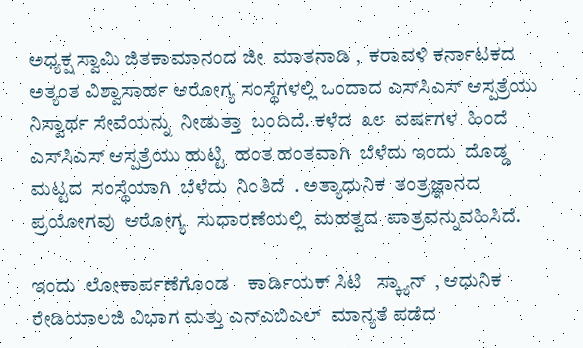ಅಧ್ಯಕ್ಷ ಸ್ವಾಮಿ ಜಿತಕಾಮಾನಂದ ಜೀ  ಮಾತನಾಡಿ ,  ಕರಾವಳಿ ಕರ್ನಾಟಕದ ಅತ್ಯಂತ ವಿಶ್ವಾಸಾರ್ಹ ಆರೋಗ್ಯ ಸಂಸ್ಥೆಗಳಲ್ಲಿ ಒಂದಾದ ಎಸ್‌ಸಿಎಸ್ ಆಸ್ಪತ್ರೆಯು  ನಿಸ್ವಾರ್ಥ ಸೇವೆಯನ್ನು  ನೀಡುತ್ತಾ  ಬಂದಿದೆ. ಕಳೆದ  ೩೮  ವರ್ಷಗಳ  ಹಿಂದೆ    ಎಸ್‌ಸಿಎಸ್ ಆಸ್ಪತ್ರೆಯು ಹುಟ್ಟಿ  ಹಂತ ಹಂತವಾಗಿ  ಬೆಳೆದು ಇಂದು  ದೊಡ್ಡ ಮಟ್ಟದ  ಸಂಸ್ಥೆಯಾಗಿ  ಬೆಳೆದು  ನಿಂತಿದೆ  . ಅತ್ಯಾಧುನಿಕ  ತಂತ್ರಜ್ಞಾನದ  ಪ್ರಯೋಗವು  ಆರೋಗ್ಯ  ಸುಧಾರಣೆಯಲ್ಲಿ  ಮಹತ್ವದ  ಪಾತ್ರವನ್ನುವಹಿಸಿದೆ.

ಇಂದು  ಲೋಕಾರ್ಪಣೆಗೊಂಡ    ಕಾರ್ಡಿಯಕ್ ಸಿಟಿ   ಸ್ಕ್ಯಾನ್  , ಆಧುನಿಕ ರೇಡಿಯಾಲಜಿ ವಿಭಾಗ ಮತ್ತು ಎನ್‌ಎಬಿಎಲ್  ಮಾನ್ಯತೆ ಪಡೆದ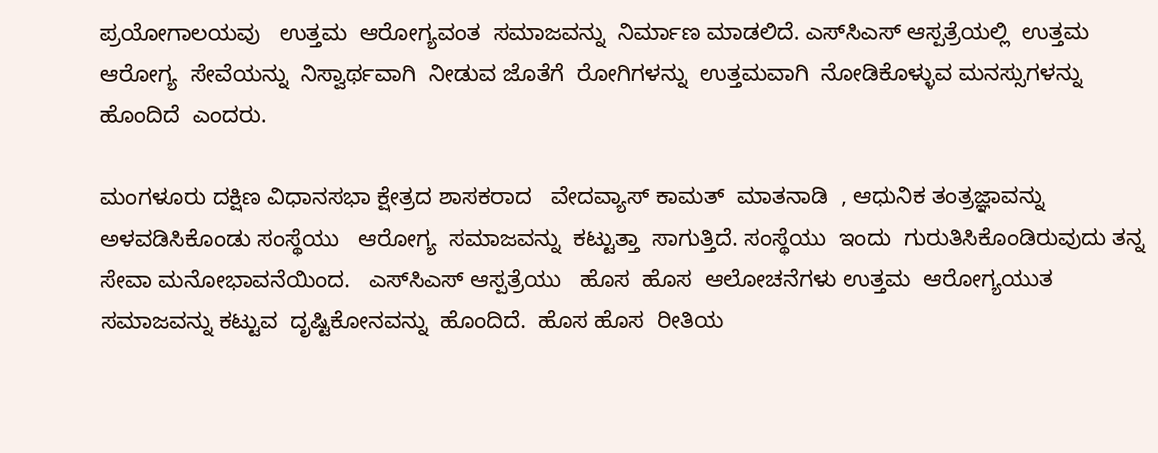ಪ್ರಯೋಗಾಲಯವು   ಉತ್ತಮ  ಆರೋಗ್ಯವಂತ  ಸಮಾಜವನ್ನು  ನಿರ್ಮಾಣ ಮಾಡಲಿದೆ. ಎಸ್‌ಸಿಎಸ್ ಆಸ್ಪತ್ರೆಯಲ್ಲಿ  ಉತ್ತಮ  ಆರೋಗ್ಯ  ಸೇವೆಯನ್ನು  ನಿಸ್ವಾರ್ಥವಾಗಿ  ನೀಡುವ ಜೊತೆಗೆ  ರೋಗಿಗಳನ್ನು  ಉತ್ತಮವಾಗಿ  ನೋಡಿಕೊಳ್ಳುವ ಮನಸ್ಸುಗಳನ್ನು  ಹೊಂದಿದೆ  ಎಂದರು.

ಮಂಗಳೂರು ದಕ್ಷಿಣ ವಿಧಾನಸಭಾ ಕ್ಷೇತ್ರದ ಶಾಸಕರಾದ   ವೇದವ್ಯಾಸ್ ಕಾಮತ್  ಮಾತನಾಡಿ  , ಆಧುನಿಕ ತಂತ್ರಜ್ಞಾವನ್ನು  ಅಳವಡಿಸಿಕೊಂಡು ಸಂಸ್ಥೆಯು   ಆರೋಗ್ಯ  ಸಮಾಜವನ್ನು  ಕಟ್ಟುತ್ತಾ  ಸಾಗುತ್ತಿದೆ. ಸಂಸ್ಥೆಯು  ಇಂದು  ಗುರುತಿಸಿಕೊಂಡಿರುವುದು ತನ್ನ  ಸೇವಾ ಮನೋಭಾವನೆಯಿಂದ.   ಎಸ್‌ಸಿಎಸ್ ಆಸ್ಪತ್ರೆಯು   ಹೊಸ  ಹೊಸ  ಆಲೋಚನೆಗಳು ಉತ್ತಮ  ಆರೋಗ್ಯಯುತ  ಸಮಾಜವನ್ನು ಕಟ್ಟುವ  ದೃಷ್ಟಿಕೋನವನ್ನು  ಹೊಂದಿದೆ.  ಹೊಸ ಹೊಸ  ರೀತಿಯ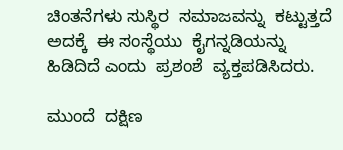ಚಿಂತನೆಗಳು ಸುಸ್ಥಿರ  ಸಮಾಜವನ್ನು  ಕಟ್ಟುತ್ತದೆ ಅದಕ್ಕೆ  ಈ ಸಂಸ್ಥೆಯು  ಕೈಗನ್ನಡಿಯನ್ನು  ಹಿಡಿದಿದೆ ಎಂದು  ಪ್ರಶಂಶೆ  ವ್ಯಕ್ತಪಡಿಸಿದರು.

ಮುಂದೆ  ದಕ್ಷಿಣ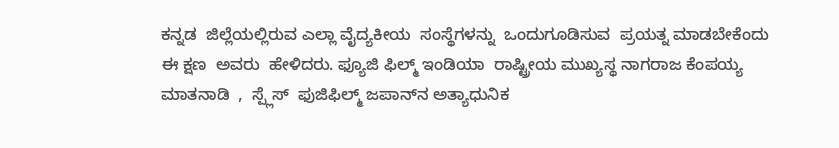ಕನ್ನಡ  ಜಿಲ್ಲೆಯಲ್ಲಿರುವ ಎಲ್ಲಾ ವೈದ್ಯಕೀಯ  ಸಂಸ್ಥೆಗಳನ್ನು  ಒಂದುಗೂಡಿಸುವ  ಪ್ರಯತ್ನ ಮಾಡಬೇಕೆಂದು  ಈ ಕ್ಷಣ  ಅವರು  ಹೇಳಿದರು. ಫ್ಯೂಜಿ ಫಿಲ್ಮ್ ಇಂಡಿಯಾ  ರಾಷ್ಟ್ರೀಯ ಮುಖ್ಯಸ್ಥ ನಾಗರಾಜ ಕೆಂಪಯ್ಯ ಮಾತನಾಡಿ  ,  ಸ್ಪ್ಲೆಸ್  ಫುಜಿಫಿಲ್ಮ್ ಜಪಾನ್‌ನ ಅತ್ಯಾಧುನಿಕ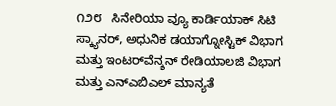೧೨೮   ಸಿನೇರಿಯಾ ವ್ಯೂ ಕಾರ್ಡಿಯಾಕ್ ಸಿಟಿ  ಸ್ಕ್ಯಾನರ್, ಅಧುನಿಕ ಡಯಾಗ್ನೋಸ್ಟಿಕ್ ವಿಭಾಗ ಮತ್ತು ಇಂಟರ್‌ವೆನ್ಶನ್ ರೇಡಿಯಾಲಜಿ ವಿಭಾಗ ಮತ್ತು ಎನ್‌ಎಬಿಎಲ್ ಮಾನ್ಯತೆ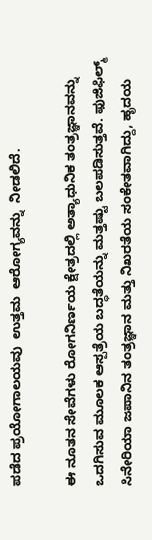ಪಡೆದ ಪ್ರಯೋಗಾಲಯವು  ಉತ್ತಮ  ಆರೋಗ್ಯವನ್ನು  ನೀಡಲಿದೆ.

ಈ ನೂತನ ಸೇವೆಗಳು ರೋಗನಿರ್ಣಯ ಕ್ಷೇತ್ರದಲ್ಲಿ ಅತ್ಯಾಧುನಿಕ ತಂತ್ರಜ್ಞಾನವನ್ನು ಒದಗಿಸುವ ಮೂಲಕ ಆಸ್ಪತ್ರೆಯ ಬದ್ಧತೆಯನ್ನು ಮತ್ತಷ್ಟು ಬಲಪಡಿಸುತ್ತವೆ. ಫುಜಿಫಿಲ್ಮ್ ಸಿನೇರಿಯಾ ಜಪಾನಿನ ತಂತ್ರಜ್ಞಾನ ಮತ್ತು ನಿಖರತೆಯ ಸಂಕೇತವಾಗಿದ್ದು, ಹೃದಯ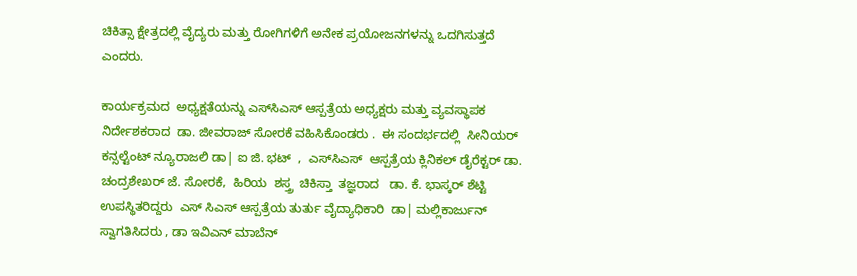ಚಿಕಿತ್ಸಾ ಕ್ಷೇತ್ರದಲ್ಲಿ ವೈದ್ಯರು ಮತ್ತು ರೋಗಿಗಳಿಗೆ ಅನೇಕ ಪ್ರಯೋಜನಗಳನ್ನು ಒದಗಿಸುತ್ತದೆ ಎಂದರು.

ಕಾರ್ಯಕ್ರಮದ  ಅಧ್ಯಕ್ಷತೆಯನ್ನು ಎಸ್‌ಸಿಎಸ್ ಆಸ್ಪತ್ರೆಯ ಅಧ್ಯಕ್ಷರು ಮತ್ತು ವ್ಯವಸ್ಥಾಪಕ ನಿರ್ದೇಶಕರಾದ  ಡಾ. ಜೀವರಾಜ್ ಸೋರಕೆ ವಹಿಸಿಕೊಂಡರು .  ಈ ಸಂದರ್ಭದಲ್ಲಿ  ಸೀನಿಯರ್ ಕನ್ಸಲ್ಟೆಂಟ್ ನ್ಯೂರಾಜಲಿ ಡಾ| ಐ ಜಿ. ಭಟ್  ,  ಎಸ್‌ಸಿಎಸ್  ಆಸ್ಪತ್ರೆಯ ಕ್ಲಿನಿಕಲ್ ಡೈರೆಕ್ಟರ್ ಡಾ. ಚಂದ್ರಶೇಖರ್ ಜೆ. ಸೋರಕೆ,  ಹಿರಿಯ  ಶಸ್ತ್ರ  ಚಿಕಿಸ್ತಾ  ತಜ್ಞರಾದ   ಡಾ. ಕೆ. ಭಾಸ್ಕರ್ ಶೆಟ್ಟಿ  ಉಪಸ್ಥಿತರಿದ್ದರು  ಎಸ್ ಸಿಎಸ್ ಆಸ್ಪತ್ರೆಯ ತುರ್ತು ವೈದ್ಯಾಧಿಕಾರಿ  ಡಾ| ಮಲ್ಲಿಕಾರ್ಜುನ್ ಸ್ವಾಗತಿಸಿದರು , ಡಾ ಇವಿಎನ್ ಮಾಬೆನ್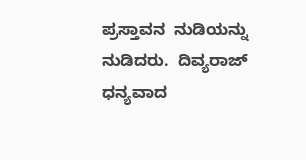ಪ್ರಸ್ತಾವನ  ನುಡಿಯನ್ನು  ನುಡಿದರು.  ದಿವ್ಯರಾಜ್  ಧನ್ಯವಾದ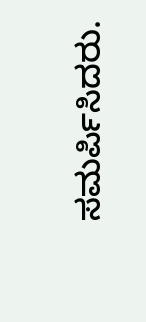ಸಮರ್ಪಿಸಿದರು.